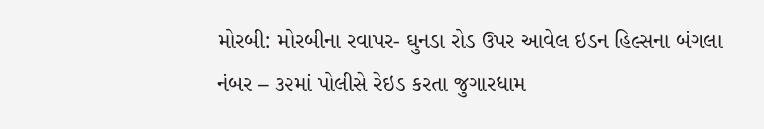મોરબી: મોરબીના રવાપર- ઘુનડા રોડ ઉપર આવેલ ઇડન હિલ્સના બંગલા નંબર – ૩૨માં પોલીસે રેઇડ કરતા જુગારધામ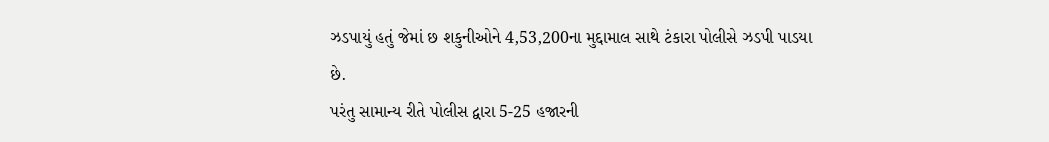ઝડપાયું હતું જેમાં છ શકુનીઓને 4,53,200ના મુદ્દામાલ સાથે ટંકારા પોલીસે ઝડપી પાડયા છે.
પરંતુ સામાન્ય રીતે પોલીસ દ્વારા 5-25 હજારની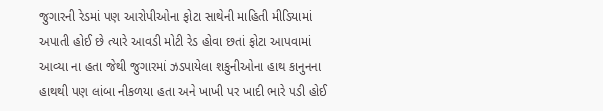જુગારની રેડમાં પણ આરોપીઓના ફોટા સાથેની માહિતી મીડિયામાં અપાતી હોઈ છે ત્યારે આવડી મોટી રેડ હોવા છતાં ફોટા આપવામાં આવ્યા ના હતા જેથી જુગારમાં ઝડપાયેલા શકુનીઓના હાથ કાનુનના હાથથી પણ લાંબા નીકળયા હતા અને ખાખી પર ખાદી ભારે પડી હોઈ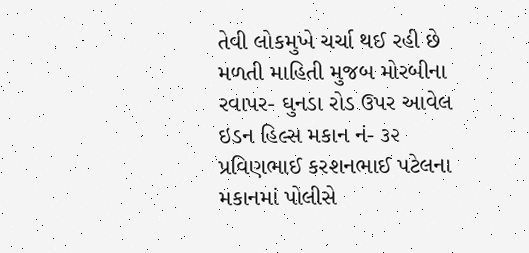તેવી લોકમુખે ચર્ચા થઈ રહી છે
મળતી માહિતી મુજબ મોરબીના રવાપર- ઘુનડા રોડ ઉપર આવેલ ઇડન હિલ્સ મકાન નં- ૩૨ પ્રવિણભાઈ કરશનભાઈ પટેલના મકાનમાં પોલીસે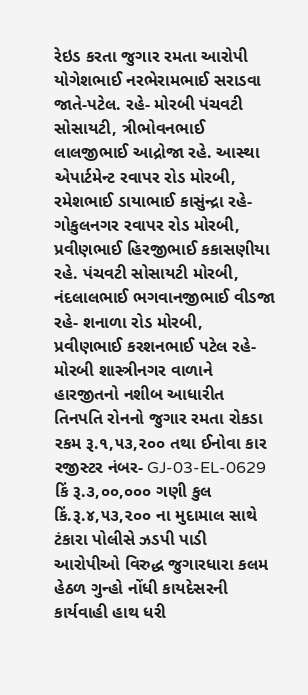રેઇડ કરતા જુગાર રમતા આરોપી યોગેશભાઈ નરભેરામભાઈ સરાડવા જાતે-પટેલ. રહે- મોરબી પંચવટી સોસાયટી, ત્રીભોવનભાઈ લાલજીભાઈ આદ્રોજા રહે. આસ્થા એપાર્ટમેન્ટ રવાપર રોડ મોરબી, રમેશભાઈ ડાયાભાઈ કાસુંન્દ્રા રહે- ગોકુલનગર રવાપર રોડ મોરબી, પ્રવીણભાઈ હિરજીભાઈ કકાસણીયા રહે. પંચવટી સોસાયટી મોરબી, નંદલાલભાઈ ભગવાનજીભાઈ વીડજા રહે- શનાળા રોડ મોરબી, પ્રવીણભાઈ કરશનભાઈ પટેલ રહે- મોરબી શાસ્ત્રીનગર વાળાને હારજીતનો નશીબ આધારીત તિનપતિ રોનનો જુગાર રમતા રોકડા રકમ રૂ.૧,૫૩,૨૦૦ તથા ઈનોવા કાર રજીસ્ટર નંબર- GJ-03-EL-0629 કિં રૂ.૩,૦૦,૦૦૦ ગણી કુલ કિં.રૂ.૪,૫૩,૨૦૦ ના મુદામાલ સાથે ટંકારા પોલીસે ઝડપી પાડી આરોપીઓ વિરુદ્ધ જુગારધારા કલમ હેઠળ ગુન્હો નોંધી કાયદેસરની કાર્યવાહી હાથ ધરી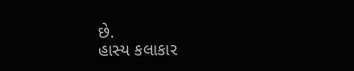છે.
હાસ્ય કલાકાર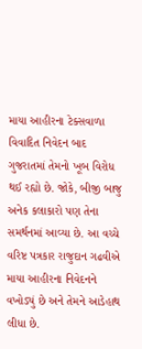માયા આહીરના ટેક્સવાળા વિવાદિત નિવેદન બાદ ગુજરાતમાં તેમનો ખૂબ વિરોધ થઈ રહ્યો છે. જોકે, બીજી બાજુ અનેક કલાકારો પણ તેના સમર્થનમાં આવ્યા છે. આ વચ્ચે વરિષ્ટ પત્રકાર રાજુદાન ગઢવીએ માયા આહીરના નિવેદનને વખોડ્યું છે અને તેમને આડેહાથ લીધા છે.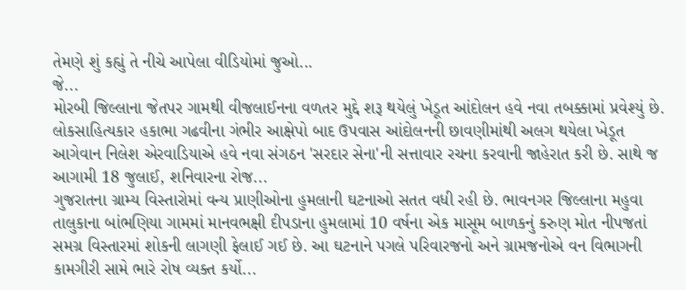તેમણે શું કહ્યું તે નીચે આપેલા વીડિયોમાં જુઓ...
જે...
મોરબી જિલ્લાના જેતપર ગામથી વીજલાઈનના વળતર મુદ્દે શરૂ થયેલું ખેડૂત આંદોલન હવે નવા તબક્કામાં પ્રવેશ્યું છે. લોકસાહિત્યકાર હકાભા ગઢવીના ગંભીર આક્ષેપો બાદ ઉપવાસ આંદોલનની છાવણીમાંથી અલગ થયેલા ખેડૂત આગેવાન નિલેશ એરવાડિયાએ હવે નવા સંગઠન 'સરદાર સેના'ની સત્તાવાર રચના કરવાની જાહેરાત કરી છે. સાથે જ આગામી 18 જુલાઈ, શનિવારના રોજ...
ગુજરાતના ગ્રામ્ય વિસ્તારોમાં વન્ય પ્રાણીઓના હુમલાની ઘટનાઓ સતત વધી રહી છે. ભાવનગર જિલ્લાના મહુવા તાલુકાના બાંભણિયા ગામમાં માનવભક્ષી દીપડાના હુમલામાં 10 વર્ષના એક માસૂમ બાળકનું કરુણ મોત નીપજતાં સમગ્ર વિસ્તારમાં શોકની લાગણી ફેલાઈ ગઈ છે. આ ઘટનાને પગલે પરિવારજનો અને ગ્રામજનોએ વન વિભાગની કામગીરી સામે ભારે રોષ વ્યક્ત કર્યો...